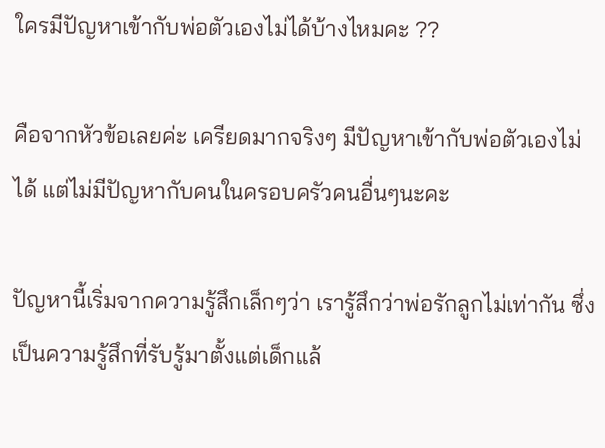ใครมีปัญหาเข้ากับพ่อตัวเองไม่ได้บ้างไหมคะ ??

คือจากหัวข้อเลยค่ะ เครียดมากจริงๆ มีปัญหาเข้ากับพ่อตัวเองไม่ได้ แต่ไม่มีปัญหากับคนในครอบครัวคนอื่นๆนะคะ

ปัญหานี้เริ่มจากความรู้สึกเล็กๆว่า เรารู้สึกว่าพ่อรักลูกไม่เท่ากัน ซึ่งเป็นความรู้สึกที่รับรู้มาตั้งแต่เด็กแล้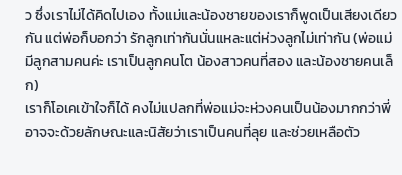ว ซึ่งเราไม่ได้คิดไปเอง ทั้งแม่และน้องชายของเราก็พูดเป็นเสียงเดียวกัน แต่พ่อก็บอกว่า รักลูกเท่ากันนั่นแหละแต่ห่วงลูกไม่เท่ากัน (พ่อแม่มีลูกสามคนค่ะ เราเป็นลูกคนโต น้องสาวคนที่สอง และน้องชายคนเล็ก)
เราก็โอเคเข้าใจก็ได้ คงไม่แปลกที่พ่อแม่จะห่วงคนเป็นน้องมากกว่าพี่ อาจจะด้วยลักษณะและนิสัยว่าเราเป็นคนที่ลุย และช่วยเหลือตัว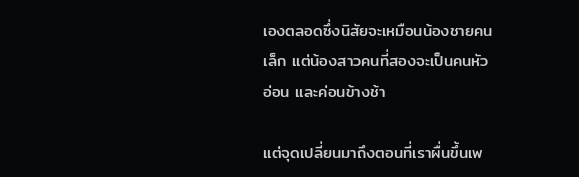เองตลอดซึ่งนิสัยจะเหมือนน้องชายคนเล็ก แต่น้องสาวคนที่สองจะเป็นคนหัวอ่อน และค่อนข้างช้า

แต่จุดเปลี่ยนมาถึงตอนที่เราผื่นขึ้นเพ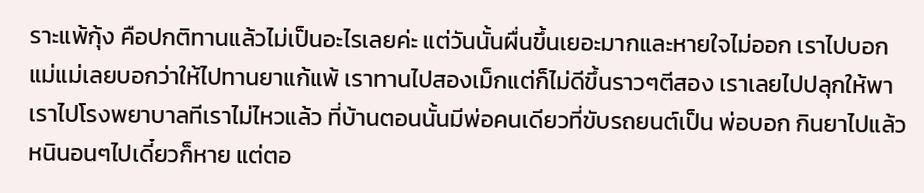ราะแพ้กุ้ง คือปกติทานแล้วไม่เป็นอะไรเลยค่ะ แต่วันนั้นผื่นขึ้นเยอะมากและหายใจไม่ออก เราไปบอกแม่แม่เลยบอกว่าให้ไปทานยาแก้แพ้ เราทานไปสองเม็กแต่ก็ไม่ดีขึ้นราวๆตีสอง เราเลยไปปลุกให้พาเราไปโรงพยาบาลทีเราไม่ไหวแล้ว ที่บ้านตอนนั้นมีพ่อคนเดียวที่ขับรถยนต์เป็น พ่อบอก กินยาไปแล้วหนินอนๆไปเดี๋ยวก็หาย แต่ตอ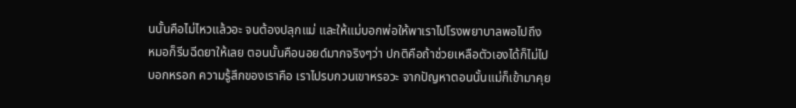นนั้นคือไม่ไหวแล้วอะ จนต้องปลุกแม่ และให้แม่บอกพ่อให้พาเราไปโรงพยาบาลพอไปถึง หมอก็รีบฉีดยาให้เลย ตอนนั้นคือนอยด์มากจริงๆว่า ปกติคือถ้าช่วยเหลือตัวเองได้ก็ไม่ไปบอกหรอก ความรู้สึกของเราคือ เราไปรบกวนเขาหรอวะ จากปัญหาตอนนั้นแม่ก็เข้ามาคุย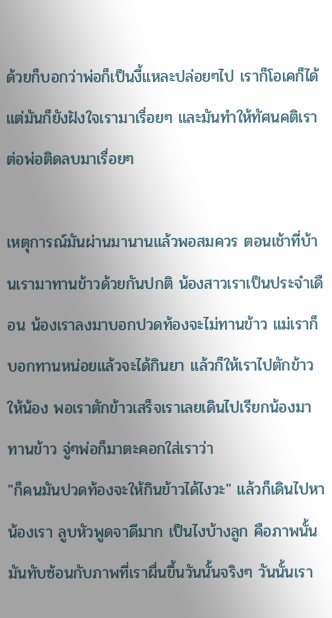ด้วยก็บอกว่าพ่อก็เป็นงี้แหละปล่อยๆไป เราก็โอเคก็ได้  แต่มันก็ยังฝังใจเรามาเรื่อยๆ และมันทำให้ทัศนคติเราต่อพ่อติดลบมาเรื่อยๆ

เหตุการณ์มันผ่านมานานแล้วพอสมควร ตอนเช้าที่บ้านเรามาทานข้าวด้วยกันปกติ น้องสาวเราเป็นประจำเดือน น้องเราลงมาบอกปวดท้องจะไม่ทานข้าว แม่เราก็บอกทานหน่อยแล้วจะได้กินยา แล้วก็ให้เราไปตักข้าวให้น้อง พอเราตักข้าวเสร็จเราเลยเดินไปเรียกน้องมาทานข้าว จู่ๆพ่อก็มาตะคอกใส่เราว่า
"ก็คนมันปวดท้องจะให้กินข้าวได้ไงวะ" แล้วก็เดินไปหาน้องเรา ลูบหัวพูดจาดีมาก เป็นไงบ้างลูก คือภาพนั้นมันทับซ้อนกับภาพที่เราผื่นขึ้นวันนั้นจริงๆ วันนั้นเรา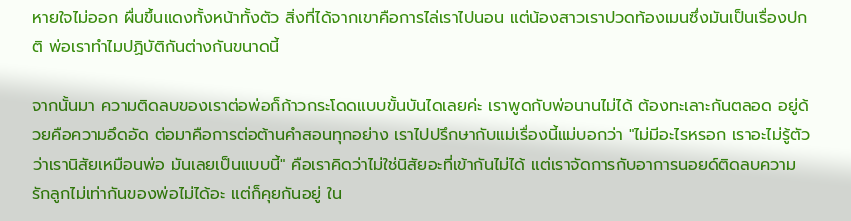หายใจไม่ออก ผื่นขึ้นแดงทั้งหน้าทั้งตัว สิ่งที่ได้จากเขาคือการไล่เราไปนอน แต่น้องสาวเราปวดท้องเมนซึ่งมันเป็นเรื่องปกติ พ่อเราทำไมปฏิบัติกันต่างกันขนาดนี้

จากนั้นมา ความติดลบของเราต่อพ่อก็ก้าวกระโดดแบบขั้นบันไดเลยค่ะ เราพูดกับพ่อนานไม่ได้ ต้องทะเลาะกันตลอด อยู่ด้วยคือความอึดอัด ต่อมาคือการต่อต้านคำสอนทุกอย่าง เราไปปรึกษากับแม่เรื่องนี้แม่บอกว่า "ไม่มีอะไรหรอก เราอะไม่รู้ตัวว่าเรานิสัยเหมือนพ่อ มันเลยเป็นแบบนี้" คือเราคิดว่าไม่ใช่นิสัยอะที่เข้ากันไม่ได้ แต่เราจัดการกับอาการนอยด์ติดลบความรักลูกไม่เท่ากันของพ่อไม่ได้อะ แต่ก็คุยกันอยู่ ใน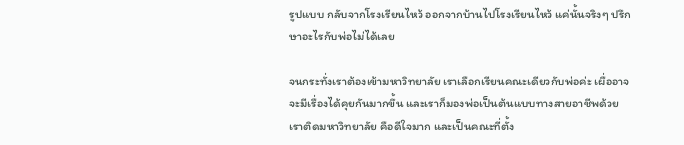รูปแบบ กลับจากโรงเรียนไหว้ ออกจากบ้านไปโรงเรียนไหว้ แค่นั้นจริงๆ ปรึกษาอะไรกับพ่อไม่ได้เลย

จนกระทั่งเราต้องเข้ามหาวิทยาลัย เราเลือกเรียนคณะเดียวกับพ่อค่ะ เผื่ออาจจะมีเรื่องได้คุยกันมากขึ้น และเราก็มองพ่อเป็นต้นแบบทางสายอาชีพด้วย เราติดมหาวิทยาลัย คือดีใจมาก และเป็นคณะที่ตั้ง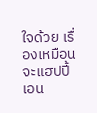ใจด้วย เรื่องเหมือนจะแฮปปี้เอน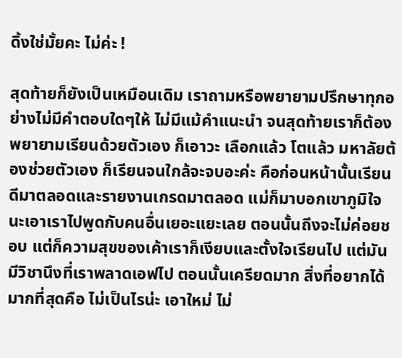ดิ้งใช่มั้ยคะ ไม่ค่ะ !

สุดท้ายก็ยังเป็นเหมือนเดิม เราถามหรือพยายามปรึกษาทุกอย่างไม่มีคำตอบใดๆให้ ไม่มีแม้คำแนะนำ จนสุดท้ายเราก็ต้องพยายามเรียนด้วยตัวเอง ก็เอาวะ เลือกแล้ว โตแล้ว มหาลัยต้องช่วยตัวเอง ก็เรียนจนใกล้จะจบอะค่ะ คือก่อนหน้านั้นเรียนดีมาตลอดและรายงานเกรดมาตลอด แม่ก็มาบอกเขาภูมิใจนะเอาเราไปพูดกับคนอื่นเยอะแยะเลย ตอนนั้นถึงจะไม่ค่อยชอบ แต่ก็ความสุขของเค้าเราก็เงียบและตั้งใจเรียนไป แต่มันมีวิชานึงที่เราพลาดเอฟไป ตอนนั้นเครียดมาก สิ่งที่อยากได้มากที่สุดคือ ไม่เป็นไรน่ะ เอาใหม่ ไม่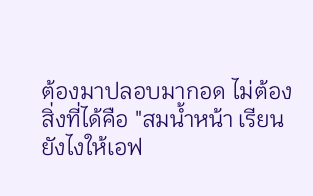ต้องมาปลอบมากอด ไม่ต้อง สิ่งที่ได้คือ "สมน้ำหน้า เรียนยังไงให้เอฟ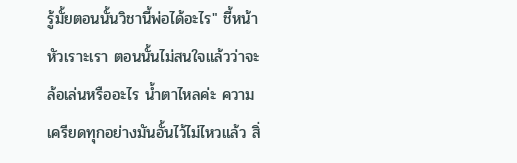รู้มั้ยตอนนั้นวิชานี้พ่อได้อะไร" ชี้หน้าหัวเราะเรา ตอนนั้นไม่สนใจแล้วว่าจะล้อเล่นหรืออะไร น้ำตาไหลค่ะ ความเครียดทุกอย่างมันอั้นไว้ไม่ไหวแล้ว สิ่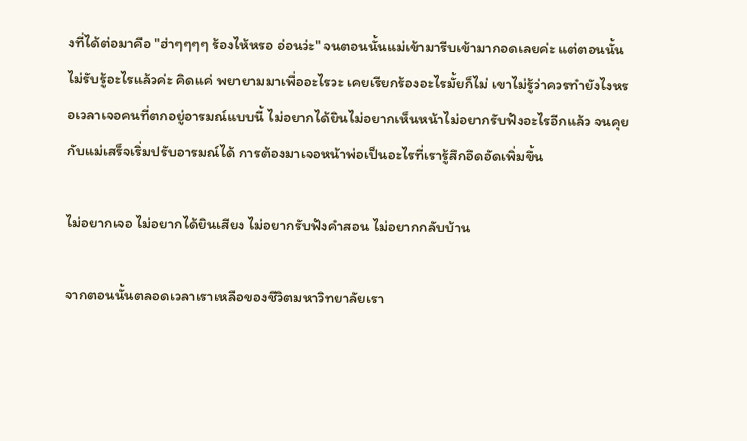งที่ได้ต่อมาคือ "ฮ่าๆๆๆๆ ร้องไห้หรอ อ่อนว่ะ" จนตอนนั้นแม่เข้ามารีบเข้ามากอดเลยค่ะ แต่ตอนนั้นไม่รับรู้อะไรแล้วค่ะ คิดแค่ พยายามมาเพื่ออะไรวะ เคยเรียกร้องอะไรมั้ยก็ไม่ เขาไม่รู้ว่าควรทำยังไงหรอเวลาเจอคนที่ตกอยู่อารมณ์แบบนี้ ไม่อยากได้ยินไม่อยากเห็นหน้าไม่อยากรับฟังอะไรอีกแล้ว จนคุยกับแม่เสร็จเริ่มปรับอารมณ์ได้ การต้องมาเจอหน้าพ่อเป็นอะไรที่เรารู้สึกอึดอัดเพิ่มขึ้น

ไม่อยากเจอ ไม่อยากได้ยินเสียง ไม่อยากรับฟังคำสอน ไม่อยากกลับบ้าน

จากตอนนั้นตลอดเวลาเราเหลือของชีวิตมหาวิทยาลัยเรา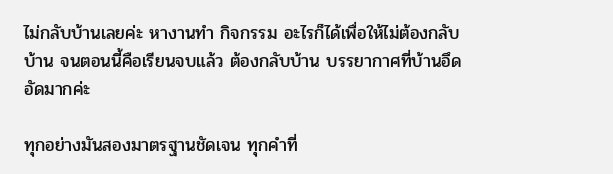ไม่กลับบ้านเลยค่ะ หางานทำ กิจกรรม อะไรก็ได้เพื่อให้ไม่ต้องกลับบ้าน จนตอนนี้คือเรียนจบแล้ว ต้องกลับบ้าน บรรยากาศที่บ้านอึดอัดมากค่ะ

ทุกอย่างมันสองมาตรฐานชัดเจน ทุกคำที่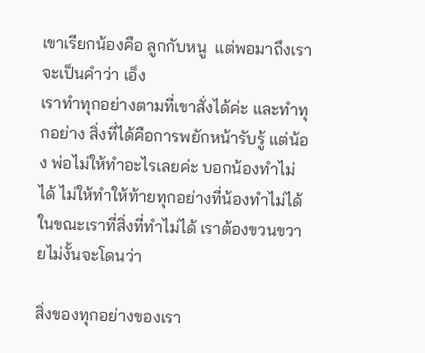เขาเรียกน้องคือ ลูกกับหนู  แต่พอมาถึงเรา จะเป็นคำว่า เอ็ง
เราทำทุกอย่างตามที่เขาสั่งได้ค่ะ และทำทุกอย่าง สิ่งที่ได้คือการพยักหน้ารับรู้ แต่น้อง พ่อไม่ให้ทำอะไรเลยค่ะ บอกน้องทำไม่ได้ ไม่ให้ทำให้ท้ายทุกอย่างที่น้องทำไม่ได้ ในขณะเราที่สิ่งที่ทำไม่ได้ เราต้องขวนขวายไม่งั้นจะโดนว่า

สิ่งของทุกอย่างของเรา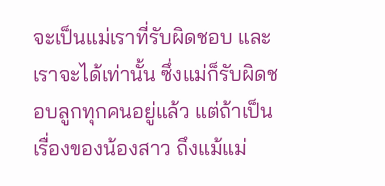จะเป็นแม่เราที่รับผิดชอบ และเราจะได้เท่านั้น ซึ่งแม่ก็รับผิดชอบลูกทุกคนอยู่แล้ว แต่ถ้าเป็นเรื่องของน้องสาว ถึงแม้แม่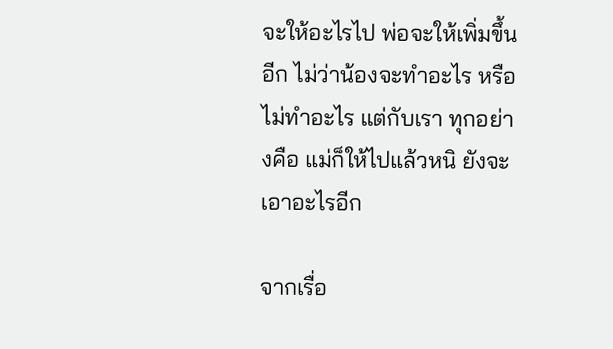จะให้อะไรไป พ่อจะให้เพิ่มขึ้นอีก ไม่ว่าน้องจะทำอะไร หรือไม่ทำอะไร แต่กับเรา ทุกอย่างคือ แม่ก็ให้ไปแล้วหนิ ยังจะเอาอะไรอีก

จากเรื่อ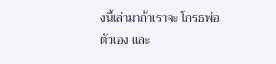งนี้เล่ามาถ้าเราจะ โกรธพ่อตัวเอง และ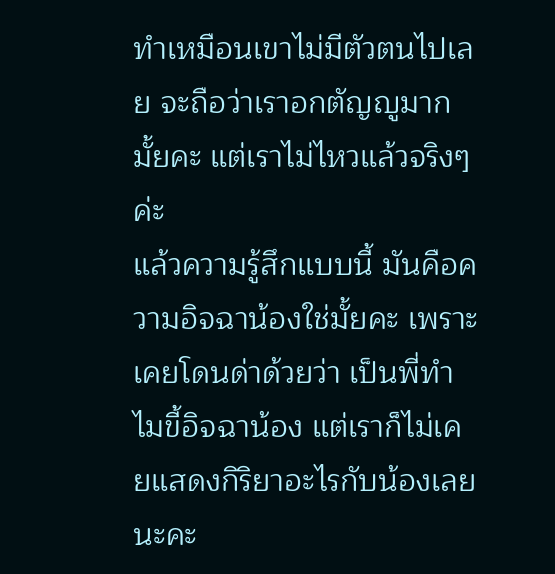ทำเหมือนเขาไม่มีตัวตนไปเลย จะถือว่าเราอกตัญญูมากมั้ยคะ แต่เราไม่ไหวแล้วจริงๆค่ะ
แล้วความรู้สึกแบบนี้ มันคือความอิจฉาน้องใช่มั้ยคะ เพราะเคยโดนด่าด้วยว่า เป็นพี่ทำไมขี้อิจฉาน้อง แต่เราก็ไม่เคยแสดงกิริยาอะไรกับน้องเลยนะคะ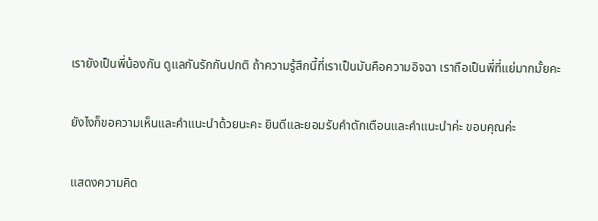เรายังเป็นพี่น้องกัน ดูแลกันรักกันปกติ ถ้าความรู้สึกนี้ที่เราเป็นมันคือความอิจฉา เราถือเป็นพี่ที่แย่มากมั้ยคะ

ยังไงก็ขอความเห็นและคำแนะนำด้วยนะคะ ยินดีและยอมรับคำตักเตือนและคำแนะนำค่ะ ขอบคุณค่ะ

แสดงความคิด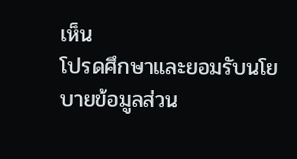เห็น
โปรดศึกษาและยอมรับนโยบายข้อมูลส่วน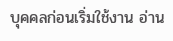บุคคลก่อนเริ่มใช้งาน อ่าน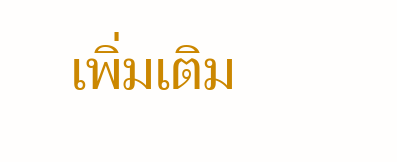เพิ่มเติม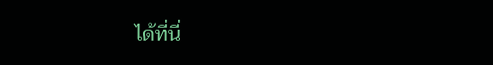ได้ที่นี่